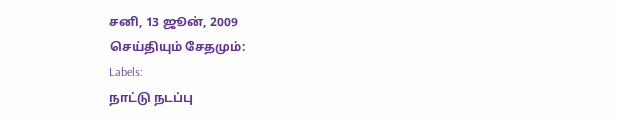சனி, 13 ஜூன், 2009
செய்தியும் சேதமும்:
Labels:
நாட்டு நடப்பு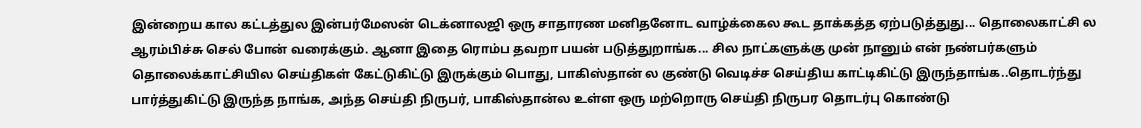இன்றைய கால கட்டத்துல இன்பர்மேஸன் டெக்னாலஜி ஒரு சாதாரண மனிதனோட வாழ்க்கைல கூட தாக்கத்த ஏற்படுத்துது... தொலைகாட்சி ல ஆரம்பிச்சு செல் போன் வரைக்கும். ஆனா இதை ரொம்ப தவறா பயன் படுத்துறாங்க... சில நாட்களுக்கு முன் நானும் என் நண்பர்களும் தொலைக்காட்சியில செய்திகள் கேட்டுகிட்டு இருக்கும் பொது, பாகிஸ்தான் ல குண்டு வெடிச்ச செய்திய காட்டிகிட்டு இருந்தாங்க..தொடர்ந்து பார்த்துகிட்டு இருந்த நாங்க, அந்த செய்தி நிருபர், பாகிஸ்தான்ல உள்ள ஒரு மற்றொரு செய்தி நிருபர தொடர்பு கொண்டு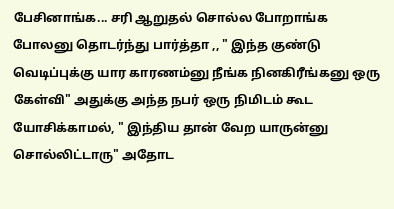பேசினாங்க... சரி ஆறுதல் சொல்ல போறாங்க போலனு தொடர்ந்து பார்த்தா ,, " இந்த குண்டு வெடிப்புக்கு யார காரணம்னு நீங்க நினகிரீங்கனு ஒரு கேள்வி" அதுக்கு அந்த நபர் ஒரு நிமிடம் கூட யோசிக்காமல், " இந்திய தான் வேற யாருன்னு சொல்லிட்டாரு" அதோட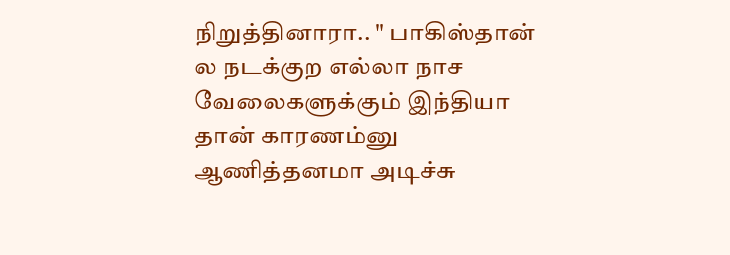நிறுத்தினாரா.. " பாகிஸ்தான் ல நடக்குற எல்லா நாச வேலைகளுக்கும் இந்தியா தான் காரணம்னு ஆணித்தனமா அடிச்சு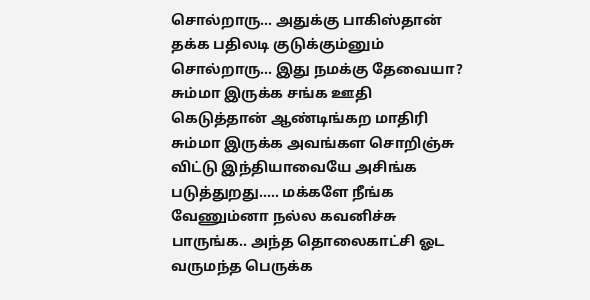சொல்றாரு... அதுக்கு பாகிஸ்தான் தக்க பதிலடி குடுக்கும்னும் சொல்றாரு... இது நமக்கு தேவையா? சும்மா இருக்க சங்க ஊதி கெடுத்தான் ஆண்டிங்கற மாதிரி சும்மா இருக்க அவங்கள சொறிஞ்சு விட்டு இந்தியாவையே அசிங்க படுத்துறது..... மக்களே நீங்க வேணும்னா நல்ல கவனிச்சு பாருங்க.. அந்த தொலைகாட்சி ஓட வருமந்த பெருக்க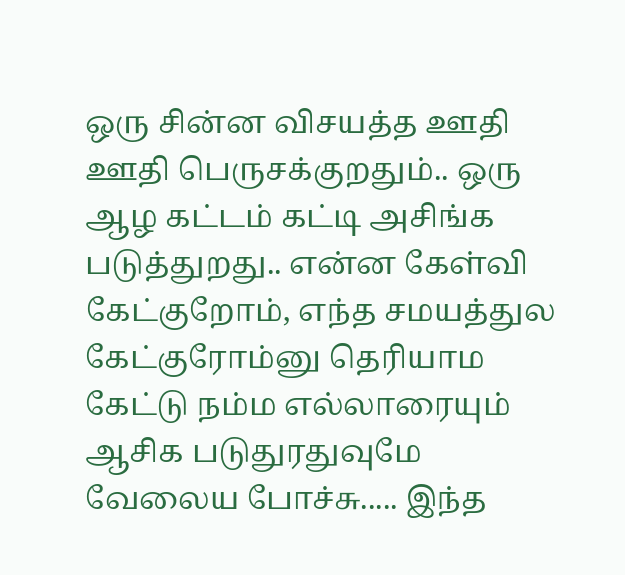ஒரு சின்ன விசயத்த ஊதி ஊதி பெருசக்குறதும்.. ஒரு ஆழ கட்டம் கட்டி அசிங்க படுத்துறது.. என்ன கேள்வி கேட்குறோம், எந்த சமயத்துல கேட்குரோம்னு தெரியாம கேட்டு நம்ம எல்லாரையும் ஆசிக படுதுரதுவுமே வேலைய போச்சு..... இந்த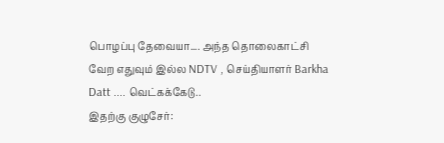பொழப்பு தேவையா.... அந்த தொலைகாட்சி வேற எதுவும் இல்ல NDTV , செய்தியாளர் Barkha Datt .... வெட்கக்கேடு..
இதற்கு குழுசேர்: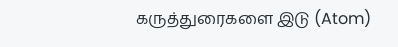கருத்துரைகளை இடு (Atom)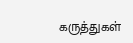கருத்துகள்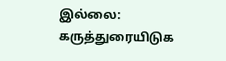இல்லை:
கருத்துரையிடுக